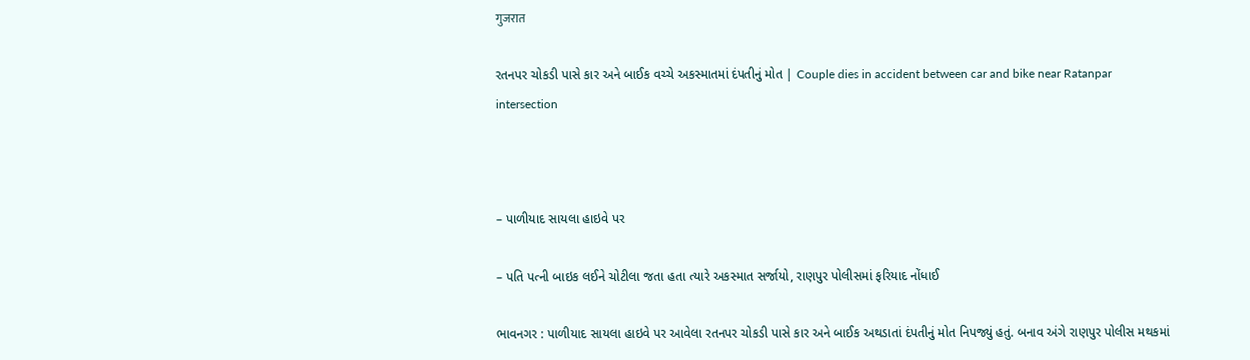गुजरात

રતનપર ચોકડી પાસે કાર અને બાઈક વચ્ચે અકસ્માતમાં દંપતીનું મોત | Couple dies in accident between car and bike near Ratanpar intersection



– પાળીયાદ સાયલા હાઇવે પર

– પતિ પત્ની બાઇક લઈને ચોટીલા જતા હતા ત્યારે અકસ્માત સર્જાયો, રાણપુર પોલીસમાં ફરિયાદ નોંધાઈ

ભાવનગર : પાળીયાદ સાયલા હાઇવે પર આવેલા રતનપર ચોકડી પાસે કાર અને બાઈક અથડાતાં દંપતીનું મોત નિપજ્યું હતું. બનાવ અંગે રાણપુર પોલીસ મથકમાં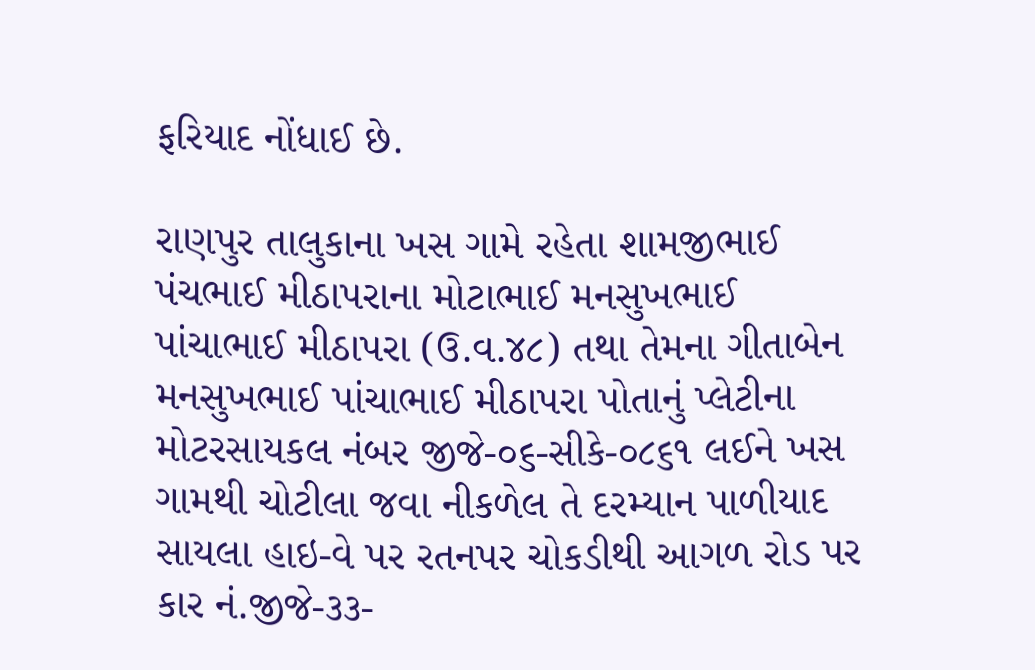ફરિયાદ નોંધાઈ છે.

રાણપુર તાલુકાના ખસ ગામે રહેતા શામજીભાઈ પંચભાઈ મીઠાપરાના મોટાભાઈ મનસુખભાઈ પાંચાભાઈ મીઠાપરા (ઉ.વ.૪૮) તથા તેમના ગીતાબેન મનસુખભાઈ પાંચાભાઈ મીઠાપરા પોતાનું પ્લેટીના મોટરસાયકલ નંબર જીજે-૦૬-સીકે-૦૮૬૧ લઈને ખસ ગામથી ચોટીલા જવા નીકળેલ તે દરમ્યાન પાળીયાદ સાયલા હાઇ-વે પર રતનપર ચોકડીથી આગળ રોડ પર કાર નં.જીજે-૩૩-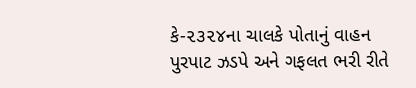કે-૨૩૨૪ના ચાલકે પોતાનું વાહન પુરપાટ ઝડપે અને ગફલત ભરી રીતે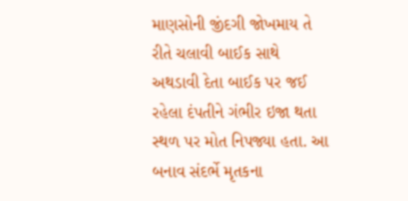માણસોની જીંદગી જોખમાય તે રીતે ચલાવી બાઈક સાથે અથડાવી દેતા બાઈક પર જઈ રહેલા દંપતીને ગંભીર ઇજા થતા સ્થળ પર મોત નિપજ્યા હતા. આ બનાવ સંદર્ભે મૃતકના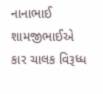નાનાભાઈ શામજીભાઈએ કાર ચાલક વિરૂધ્ધ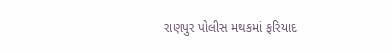રાણપુર પોલીસ મથકમાં ફરિયાદ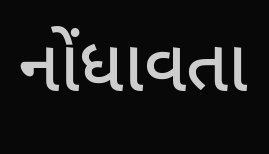નોંધાવતા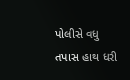પોલીસે વધુ તપાસ હાથ ધરી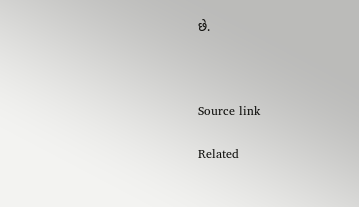છે.



Source link

Related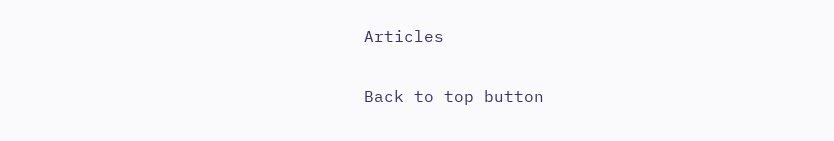Articles

Back to top button